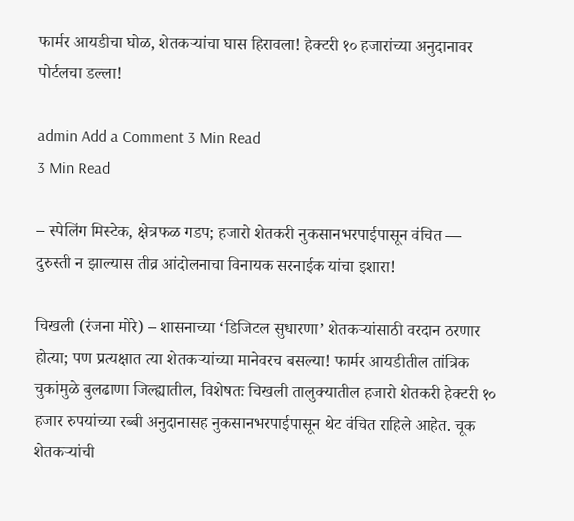फार्मर आयडीचा घोळ, शेतकऱ्यांचा घास हिरावला! हेक्टरी १० हजारांच्या अनुदानावर पोर्टलचा डल्ला!

admin Add a Comment 3 Min Read
3 Min Read

– स्पेलिंग मिस्टेक, क्षेत्रफळ गडप; हजारो शेतकरी नुकसानभरपाईपासून वंचित — दुरुस्ती न झाल्यास तीव्र आंदोलनाचा विनायक सरनाईक यांचा इशारा!

चिखली (रंजना मोरे) – शासनाच्या ‘डिजिटल सुधारणा’ शेतकऱ्यांसाठी वरदान ठरणार होत्या; पण प्रत्यक्षात त्या शेतकऱ्यांच्या मानेवरच बसल्या! फार्मर आयडीतील तांत्रिक चुकांमुळे बुलढाणा जिल्ह्यातील, विशेषतः चिखली तालुक्यातील हजारो शेतकरी हेक्टरी १० हजार रुपयांच्या रब्बी अनुदानासह नुकसानभरपाईपासून थेट वंचित राहिले आहेत. चूक शेतकऱ्यांची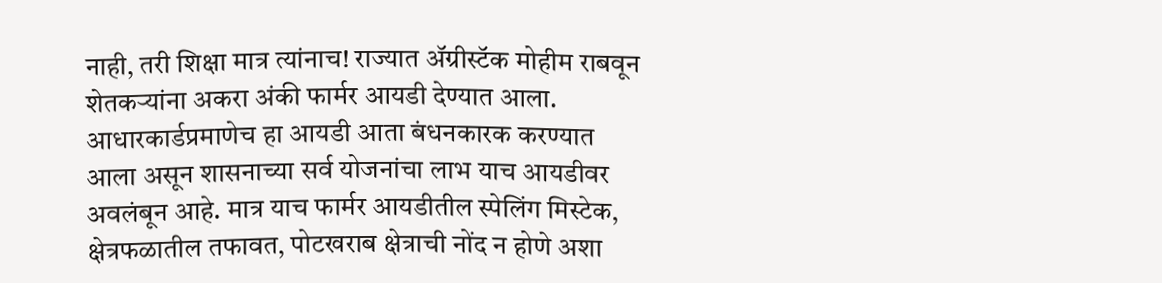नाही, तरी शिक्षा मात्र त्यांनाच! राज्यात ॲग्रीस्टॅक मोहीम राबवून शेतकऱ्यांना अकरा अंकी फार्मर आयडी देण्यात आला. आधारकार्डप्रमाणेच हा आयडी आता बंधनकारक करण्यात आला असून शासनाच्या सर्व योजनांचा लाभ याच आयडीवर अवलंबून आहे. मात्र याच फार्मर आयडीतील स्पेलिंग मिस्टेक, क्षेत्रफळातील तफावत, पोटखराब क्षेत्राची नोंद न होणे अशा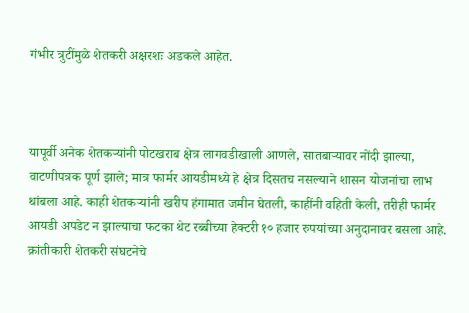गंभीर त्रुटींमुळे शेतकरी अक्षरशः अडकले आहेत.



यापूर्वी अनेक शेतकऱ्यांनी पोटखराब क्षेत्र लागवडीखाली आणले, सातबाऱ्यावर नोंदी झाल्या, वाटणीपत्रक पूर्ण झाले; मात्र फार्मर आयडीमध्ये हे क्षेत्र दिसतच नसल्याने शासन योजनांचा लाभ थांबला आहे. काही शेतकऱ्यांनी खरीप हंगामात जमीन घेतली, काहींनी वहिती केली, तरीही फार्मर आयडी अपडेट न झाल्याचा फटका थेट रब्बीच्या हेक्टरी १० हजार रुपयांच्या अनुदानावर बसला आहे. क्रांतीकारी शेतकरी संघटनेचे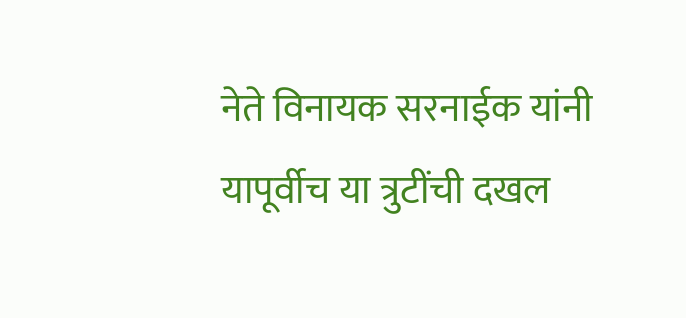नेते विनायक सरनाईक यांनी यापूर्वीच या त्रुटींची दखल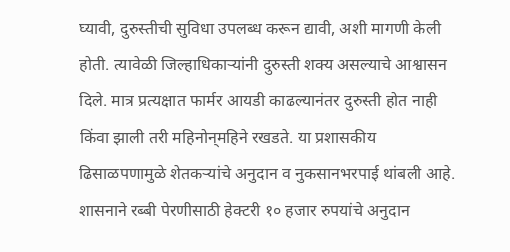घ्यावी, दुरुस्तीची सुविधा उपलब्ध करून द्यावी, अशी मागणी केली होती. त्यावेळी जिल्हाधिकाऱ्यांनी दुरुस्ती शक्य असल्याचे आश्वासन दिले. मात्र प्रत्यक्षात फार्मर आयडी काढल्यानंतर दुरुस्ती होत नाही किंवा झाली तरी महिनोन्‌महिने रखडते. या प्रशासकीय ढिसाळपणामुळे शेतकऱ्यांचे अनुदान व नुकसानभरपाई थांबली आहे. शासनाने रब्बी पेरणीसाठी हेक्टरी १० हजार रुपयांचे अनुदान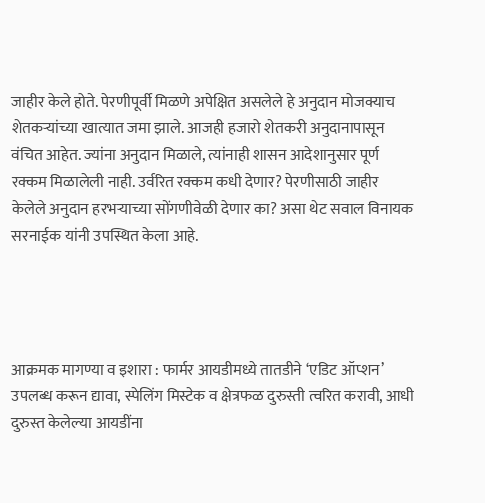जाहीर केले होते. पेरणीपूर्वी मिळणे अपेक्षित असलेले हे अनुदान मोजक्याच शेतकऱ्यांच्या खात्यात जमा झाले. आजही हजारो शेतकरी अनुदानापासून वंचित आहेत. ज्यांना अनुदान मिळाले, त्यांनाही शासन आदेशानुसार पूर्ण रक्कम मिळालेली नाही. उर्वरित रक्कम कधी देणार? पेरणीसाठी जाहीर केलेले अनुदान हरभऱ्याच्या सोंगणीवेळी देणार का? असा थेट सवाल विनायक सरनाईक यांनी उपस्थित केला आहे.




आक्रमक मागण्या व इशारा : फार्मर आयडीमध्ये तातडीने ‘एडिट ऑप्शन’ उपलब्ध करून द्यावा, स्पेलिंग मिस्टेक व क्षेत्रफळ दुरुस्ती त्वरित करावी, आधी दुरुस्त केलेल्या आयडींना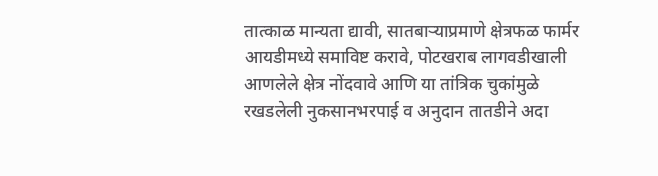तात्काळ मान्यता द्यावी, सातबाऱ्याप्रमाणे क्षेत्रफळ फार्मर आयडीमध्ये समाविष्ट करावे, पोटखराब लागवडीखाली आणलेले क्षेत्र नोंदवावे आणि या तांत्रिक चुकांमुळे रखडलेली नुकसानभरपाई व अनुदान तातडीने अदा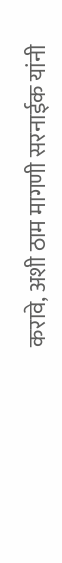करावे, अशी ठाम मागणी सरनाईक यांनी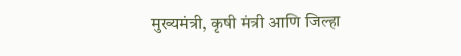मुख्यमंत्री, कृषी मंत्री आणि जिल्हा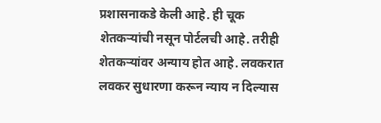प्रशासनाकडे केली आहे. ही चूक शेतकऱ्यांची नसून पोर्टलची आहे. तरीही शेतकऱ्यांवर अन्याय होत आहे. लवकरात लवकर सुधारणा करून न्याय न दिल्यास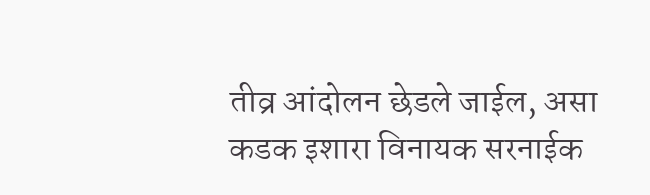तीव्र आंदोलन छेडले जाईल, असा कडक इशारा विनायक सरनाईक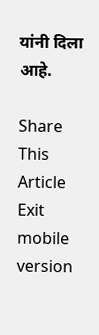यांनी दिला आहे.

Share This Article
Exit mobile version